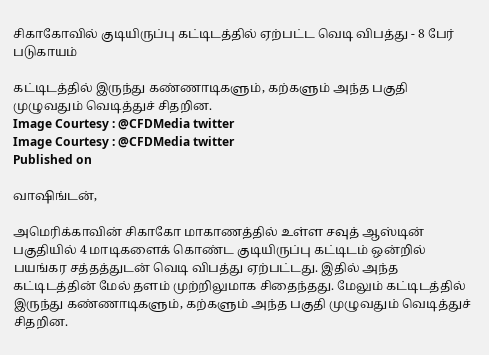சிகாகோவில் குடியிருப்பு கட்டிடத்தில் ஏற்பட்ட வெடி விபத்து - 8 பேர் படுகாயம்

கட்டிடத்தில் இருந்து கண்ணாடிகளும், கற்களும் அந்த பகுதி முழுவதும் வெடித்துச் சிதறின.
Image Courtesy : @CFDMedia twitter
Image Courtesy : @CFDMedia twitter
Published on

வாஷிங்டன்,

அமெரிக்காவின் சிகாகோ மாகாணத்தில் உள்ள சவுத் ஆஸ்டின் பகுதியில் 4 மாடிகளைக் கொண்ட குடியிருப்பு கட்டிடம் ஒன்றில் பயங்கர சத்தத்துடன் வெடி விபத்து ஏற்பட்டது. இதில் அந்த கட்டிடத்தின் மேல் தளம் முற்றிலுமாக சிதைந்தது. மேலும் கட்டிடத்தில் இருந்து கண்ணாடிகளும், கற்களும் அந்த பகுதி முழுவதும் வெடித்துச் சிதறின.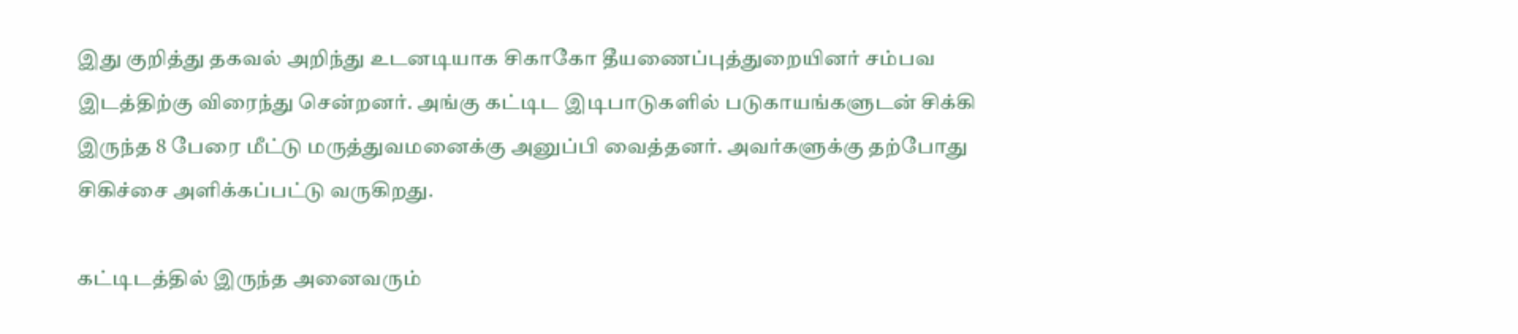இது குறித்து தகவல் அறிந்து உடனடியாக சிகாகோ தீயணைப்புத்துறையினர் சம்பவ இடத்திற்கு விரைந்து சென்றனர். அங்கு கட்டிட இடிபாடுகளில் படுகாயங்களுடன் சிக்கி இருந்த 8 பேரை மீட்டு மருத்துவமனைக்கு அனுப்பி வைத்தனர். அவர்களுக்கு தற்போது சிகிச்சை அளிக்கப்பட்டு வருகிறது.

கட்டிடத்தில் இருந்த அனைவரும்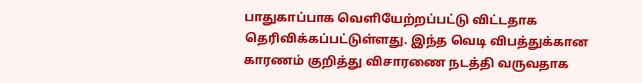பாதுகாப்பாக வெளியேற்றப்பட்டு விட்டதாக தெரிவிக்கப்பட்டுள்ளது. இந்த வெடி விபத்துக்கான காரணம் குறித்து விசாரணை நடத்தி வருவதாக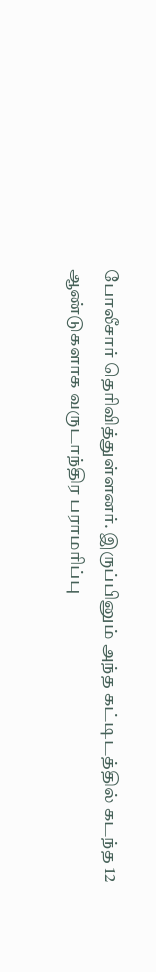போலீசார் தெரிவித்துள்ளனர். இருப்பினும் அந்த கட்டிடத்தில் கடந்த 12 ஆண்டுகளாக வருடாந்திர பராமரிப்பு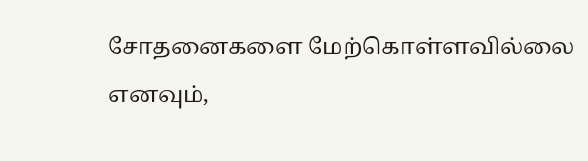சோதனைகளை மேற்கொள்ளவில்லை எனவும்,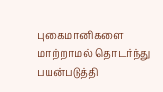புகைமானிகளை மாற்றாமல் தொடர்ந்து பயன்படுத்தி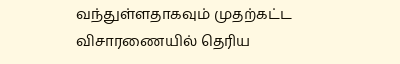வந்துள்ளதாகவும் முதற்கட்ட விசாரணையில் தெரிய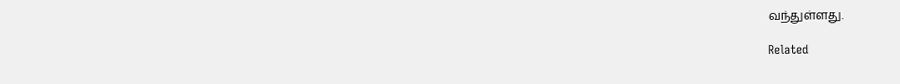வந்துள்ளது.

Related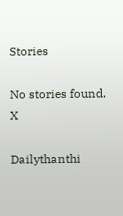Stories

No stories found.
X

Dailythanthi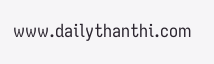www.dailythanthi.com